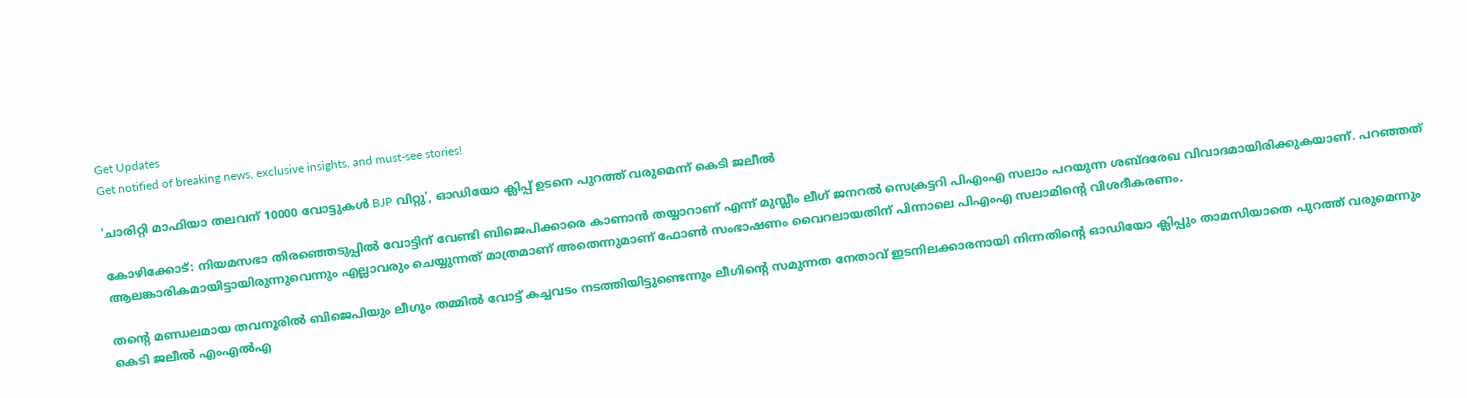Get Updates
Get notified of breaking news, exclusive insights, and must-see stories!

'ചാരിറ്റി മാഫിയാ തലവന് 10000 വോട്ടുകൾ BJP വിറ്റു', ഓഡിയോ ക്ലിപ്പ് ഉടനെ പുറത്ത് വരുമെന്ന് കെടി ജലീൽ

കോഴിക്കോട്: നിയമസഭാ തിരഞ്ഞെടുപ്പില്‍ വോട്ടിന് വേണ്ടി ബിജെപിക്കാരെ കാണാന്‍ തയ്യാറാണ് എന്ന് മുസ്ലീം ലീഗ് ജനറല്‍ സെക്രട്ടറി പിഎംഎ സലാം പറയുന്ന ശബ്ദരേഖ വിവാദമായിരിക്കുകയാണ്. പറഞ്ഞത് ആലങ്കാരികമായിട്ടായിരുന്നുവെന്നും എല്ലാവരും ചെയ്യുന്നത് മാത്രമാണ് അതെന്നുമാണ് ഫോണ്‍ സംഭാഷണം വൈറലായതിന് പിന്നാലെ പിഎംഎ സലാമിന്റെ വിശദീകരണം.

തന്റെ മണ്ഡലമായ തവനൂരിൽ ബിജെപിയും ലീഗും തമ്മിൽ വോട്ട് കച്ചവടം നടത്തിയിട്ടുണ്ടെന്നും ലീഗിൻ്റെ സമുന്നത നേതാവ് ഇടനിലക്കാരനായി നിന്നതിന്റെ ഓഡിയോ ക്ലിപ്പും താമസിയാതെ പുറത്ത് വരുമെന്നും കെടി ജലീൽ എംഎൽഎ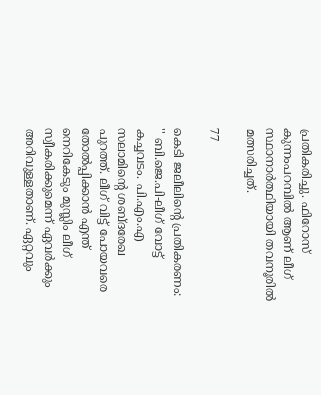പ്രതികരിച്ചു. ഫിറോസ് കുന്നംപറമ്പിൽ ആണ് ലീഗ് സ്ഥാനാർത്ഥിയായി തവനൂരിൽ മത്സരിച്ചത്.

77

കെടി ജലീലിന്റെ പ്രതികരണം: '' ബി.ജെ.പി-ലീഗ് വോട്ട് കച്ചവടം. പി.എം.എ സലാമിൻ്റെ ശബ്ദരേഖ പുറത്ത്. ലീഗ് വിട്ട് പോയവരെ തോൽപ്പിക്കാൻ എന്ത് നെറികേടും മുസ്ലിം ലീഗ് സ്വീകരിക്കുമെന്ന് ഏവർക്കും അറിവുള്ളതാണ്. ഏറ്റവും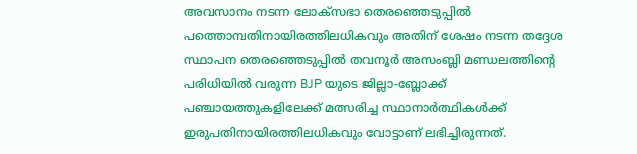അവസാനം നടന്ന ലോക്സഭാ തെരഞ്ഞെടുപ്പിൽ പത്തൊമ്പതിനായിരത്തിലധികവും അതിന് ശേഷം നടന്ന തദ്ദേശ സ്ഥാപന തെരഞ്ഞെടുപ്പിൽ തവനൂർ അസംബ്ലി മണ്ഡലത്തിൻ്റെ പരിധിയിൽ വരുന്ന BJP യുടെ ജില്ലാ-ബ്ലോക്ക് പഞ്ചായത്തുകളിലേക്ക് മത്സരിച്ച സ്ഥാനാർത്ഥികൾക്ക് ഇരുപതിനായിരത്തിലധികവും വോട്ടാണ് ലഭിച്ചിരുന്നത്.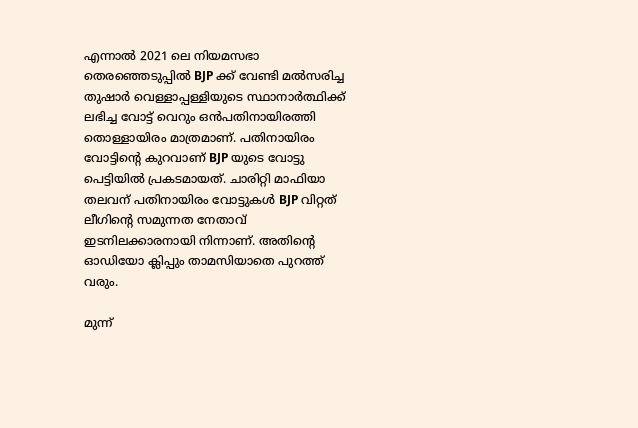എന്നാൽ 2021 ലെ നിയമസഭാ തെരഞ്ഞെടുപ്പിൽ BJP ക്ക് വേണ്ടി മൽസരിച്ച തുഷാർ വെള്ളാപ്പള്ളിയുടെ സ്ഥാനാർത്ഥിക്ക് ലഭിച്ച വോട്ട് വെറും ഒൻപതിനായിരത്തി തൊള്ളായിരം മാത്രമാണ്. പതിനായിരം വോട്ടിൻ്റെ കുറവാണ് BJP യുടെ വോട്ടു പെട്ടിയിൽ പ്രകടമായത്. ചാരിറ്റി മാഫിയാ തലവന് പതിനായിരം വോട്ടുകൾ BJP വിറ്റത് ലീഗിൻ്റെ സമുന്നത നേതാവ് ഇടനിലക്കാരനായി നിന്നാണ്. അതിൻ്റെ ഓഡിയോ ക്ലിപ്പും താമസിയാതെ പുറത്ത് വരും.

മുന്ന്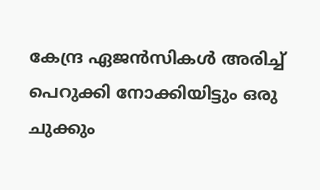കേന്ദ്ര ഏജൻസികൾ അരിച്ച് പെറുക്കി നോക്കിയിട്ടും ഒരു ചുക്കും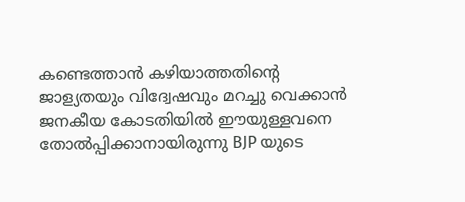കണ്ടെത്താൻ കഴിയാത്തതിൻ്റെ ജാള്യതയും വിദ്വേഷവും മറച്ചു വെക്കാൻ ജനകീയ കോടതിയിൽ ഈയുള്ളവനെ തോൽപ്പിക്കാനായിരുന്നു BJP യുടെ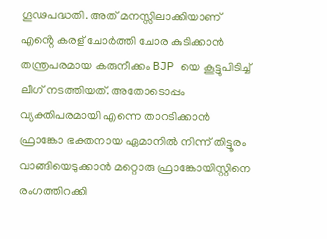ഗൂഢപദ്ധതി. അത് മനസ്സിലാക്കിയാണ് എൻ്റെ കരള് ചോർത്തി ചോര കുടിക്കാൻ തന്ത്രപരമായ കരുനീക്കം BJP യെ കൂട്ടുപിടിച്ച് ലീഗ് നടത്തിയത്. അതോടൊപ്പം വ്യക്തിപരമായി എന്നെ താറടിക്കാൻ ഫ്രാങ്കോ ഭക്തനായ ഏമാനിൽ നിന്ന് തിട്ടൂരം വാങ്ങിയെടുക്കാൻ മറ്റൊരു ഫ്രാങ്കോയിസ്റ്റിനെ രംഗത്തിറക്കി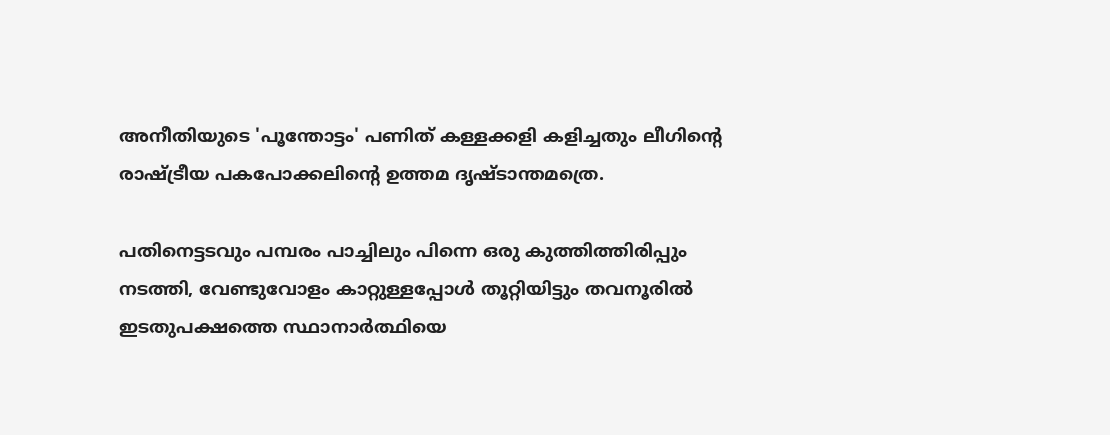അനീതിയുടെ 'പൂന്തോട്ടം' പണിത് കള്ളക്കളി കളിച്ചതും ലീഗിൻ്റെ രാഷ്ട്രീയ പകപോക്കലിൻ്റെ ഉത്തമ ദൃഷ്ടാന്തമത്രെ.

പതിനെട്ടടവും പമ്പരം പാച്ചിലും പിന്നെ ഒരു കുത്തിത്തിരിപ്പും നടത്തി, വേണ്ടുവോളം കാറ്റുള്ളപ്പോൾ തൂറ്റിയിട്ടും തവനൂരിൽ ഇടതുപക്ഷത്തെ സ്ഥാനാർത്ഥിയെ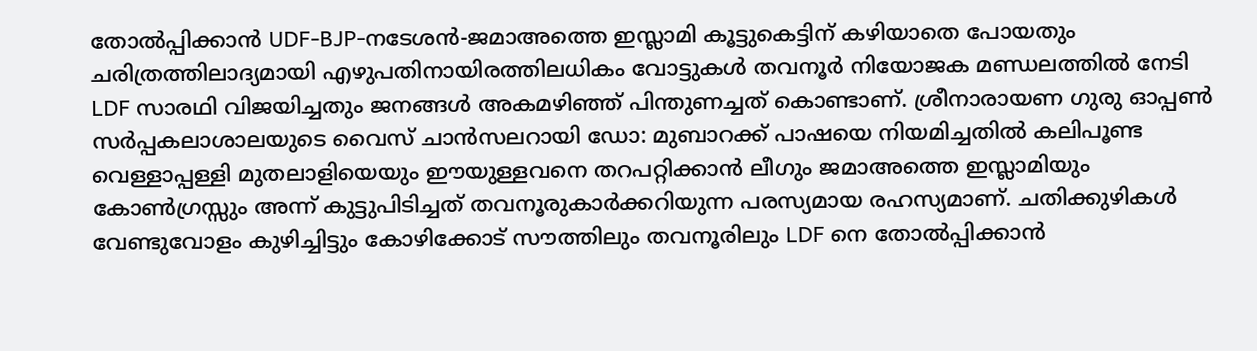തോൽപ്പിക്കാൻ UDF-BJP-നടേശൻ-ജമാഅത്തെ ഇസ്ലാമി കൂട്ടുകെട്ടിന് കഴിയാതെ പോയതും ചരിത്രത്തിലാദ്യമായി എഴുപതിനായിരത്തിലധികം വോട്ടുകൾ തവനൂർ നിയോജക മണ്ഡലത്തിൽ നേടി LDF സാരഥി വിജയിച്ചതും ജനങ്ങൾ അകമഴിഞ്ഞ് പിന്തുണച്ചത് കൊണ്ടാണ്. ശ്രീനാരായണ ഗുരു ഓപ്പൺ സർപ്പകലാശാലയുടെ വൈസ് ചാൻസലറായി ഡോ: മുബാറക്ക് പാഷയെ നിയമിച്ചതിൽ കലിപൂണ്ട വെള്ളാപ്പള്ളി മുതലാളിയെയും ഈയുള്ളവനെ തറപറ്റിക്കാൻ ലീഗും ജമാഅത്തെ ഇസ്ലാമിയും കോൺഗ്രസ്സും അന്ന് കുട്ടുപിടിച്ചത് തവനൂരുകാർക്കറിയുന്ന പരസ്യമായ രഹസ്യമാണ്. ചതിക്കുഴികൾ വേണ്ടുവോളം കുഴിച്ചിട്ടും കോഴിക്കോട് സൗത്തിലും തവനൂരിലും LDF നെ തോൽപ്പിക്കാൻ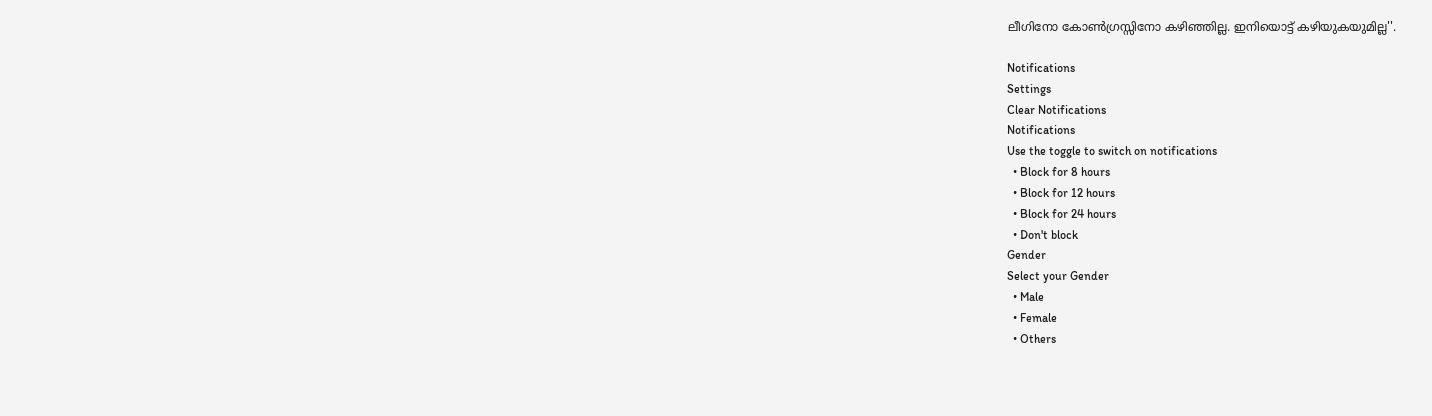ലീഗിനോ കോൺഗ്രസ്സിനോ കഴിഞ്ഞില്ല. ഇനിയൊട്ട് കഴിയുകയുമില്ല''.

Notifications
Settings
Clear Notifications
Notifications
Use the toggle to switch on notifications
  • Block for 8 hours
  • Block for 12 hours
  • Block for 24 hours
  • Don't block
Gender
Select your Gender
  • Male
  • Female
  • Others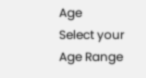Age
Select your Age Range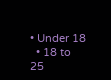• Under 18
  • 18 to 25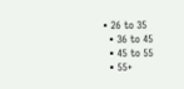• 26 to 35
  • 36 to 45
  • 45 to 55
  • 55+